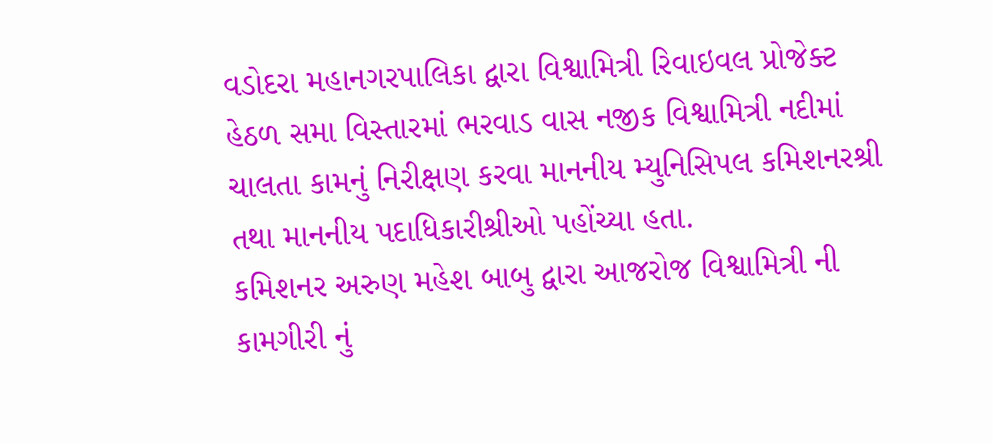વડોદરા મહાનગરપાલિકા દ્વારા વિશ્વામિત્રી રિવાઇવલ પ્રોજેક્ટ હેઠળ સમા વિસ્તારમાં ભરવાડ વાસ નજીક વિશ્વામિત્રી નદીમાં ચાલતા કામનું નિરીક્ષણ કરવા માનનીય મ્યુનિસિપલ કમિશનરશ્રી તથા માનનીય પદાધિકારીશ્રીઓ પહોંચ્યા હતા.
કમિશનર અરુણ મહેશ બાબુ દ્વારા આજરોજ વિશ્વામિત્રી ની કામગીરી નું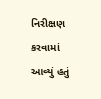નિરીક્ષણ કરવામાં આવ્યું હતું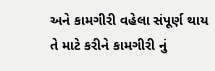અને કામગીરી વહેલા સંપૂર્ણ થાય તે માટે કરીને કામગીરી નું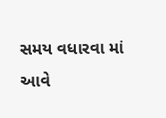સમય વધારવા માં આવે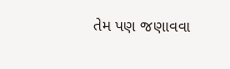તેમ પણ જણાવવા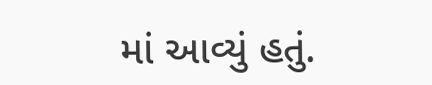માં આવ્યું હતું.